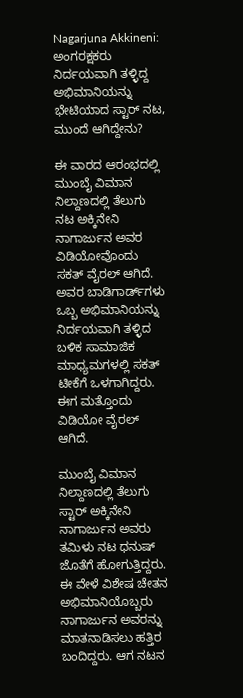Nagarjuna Akkineni: ಅಂಗರಕ್ಷಕರು ನಿರ್ದಯವಾಗಿ ತಳ್ಳಿದ್ದ ಅಭಿಮಾನಿಯನ್ನು ಭೇಟಿಯಾದ ಸ್ಟಾರ್ ನಟ, ಮುಂದೆ ಆಗಿದ್ದೇನು?

ಈ ವಾರದ ಆರಂಭದಲ್ಲಿ ಮುಂಬೈ ವಿಮಾನ ನಿಲ್ದಾಣದಲ್ಲಿ ತೆಲುಗು ನಟ ಅಕ್ಕಿನೇನಿ ನಾಗಾರ್ಜುನ ಅವರ ವಿಡಿಯೋವೊಂದು ಸಕತ್ ವೈರಲ್ ಆಗಿದೆ. ಅವರ ಬಾಡಿಗಾರ್ಡ್‌ಗಳು ಒಬ್ಬ ಅಭಿಮಾನಿಯನ್ನು ನಿರ್ದಯವಾಗಿ ತಳ್ಳಿದ ಬಳಿಕ ಸಾಮಾಜಿಕ ಮಾಧ್ಯಮಗಳಲ್ಲಿ ಸಕತ್ ಟೀಕೆಗೆ ಒಳಗಾಗಿದ್ದರು. ಈಗ ಮತ್ತೊಂದು ವಿಡಿಯೋ ವೈರಲ್ ಆಗಿದೆ.

ಮುಂಬೈ ವಿಮಾನ ನಿಲ್ದಾಣದಲ್ಲಿ ತೆಲುಗು ಸ್ಟಾರ್ ಅಕ್ಕಿನೇನಿ ನಾಗಾರ್ಜುನ ಅವರು ತಮಿಳು ನಟ ಧನುಷ್ ಜೊತೆಗೆ ಹೋಗುತ್ತಿದ್ದರು. ಈ ವೇಳೆ ವಿಶೇಷ ಚೇತನ ಅಭಿಮಾನಿಯೊಬ್ಬರು ನಾಗಾರ್ಜುನ ಅವರನ್ನು ಮಾತನಾಡಿಸಲು ಹತ್ತಿರ ಬಂದಿದ್ದರು. ಆಗ ನಟನ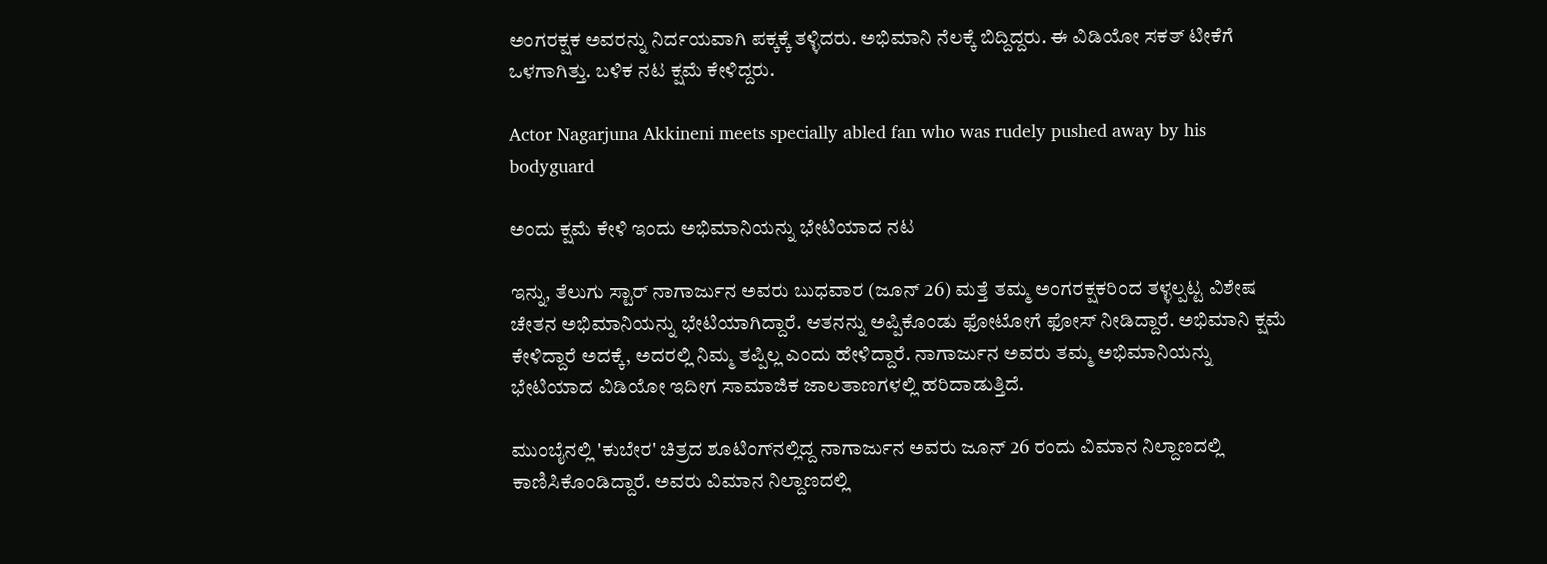ಅಂಗರಕ್ಷಕ ಅವರನ್ನು ನಿರ್ದಯವಾಗಿ ಪಕ್ಕಕ್ಕೆ ತಳ್ಳಿದರು. ಅಭಿಮಾನಿ ನೆಲಕ್ಕೆ ಬಿದ್ದಿದ್ದರು. ಈ ವಿಡಿಯೋ ಸಕತ್ ಟೀಕೆಗೆ ಒಳಗಾಗಿತ್ತು. ಬಳಿಕ ನಟ ಕ್ಷಮೆ ಕೇಳಿದ್ದರು.

Actor Nagarjuna Akkineni meets specially abled fan who was rudely pushed away by his bodyguard

ಅಂದು ಕ್ಷಮೆ ಕೇಳಿ ಇಂದು ಅಭಿಮಾನಿಯನ್ನು ಭೇಟಿಯಾದ ನಟ

ಇನ್ನು, ತೆಲುಗು ಸ್ಟಾರ್ ನಾಗಾರ್ಜುನ ಅವರು ಬುಧವಾರ (ಜೂನ್ 26) ಮತ್ತೆ ತಮ್ಮ ಅಂಗರಕ್ಷಕರಿಂದ ತಳ್ಳಲ್ಪಟ್ಟ ವಿಶೇಷ ಚೇತನ ಅಭಿಮಾನಿಯನ್ನು ಭೇಟಿಯಾಗಿದ್ದಾರೆ. ಆತನನ್ನು ಅಪ್ಪಿಕೊಂಡು ಫೋಟೋಗೆ ಫೋಸ್ ನೀಡಿದ್ದಾರೆ. ಅಭಿಮಾನಿ ಕ್ಷಮೆ ಕೇಳಿದ್ದಾರೆ ಅದಕ್ಕೆ, ಅದರಲ್ಲಿ ನಿಮ್ಮ ತಪ್ಪಿಲ್ಲ ಎಂದು ಹೇಳಿದ್ದಾರೆ. ನಾಗಾರ್ಜುನ ಅವರು ತಮ್ಮ ಅಭಿಮಾನಿಯನ್ನು ಭೇಟಿಯಾದ ವಿಡಿಯೋ ಇದೀಗ ಸಾಮಾಜಿಕ ಜಾಲತಾಣಗಳಲ್ಲಿ ಹರಿದಾಡುತ್ತಿದೆ.

ಮುಂಬೈನಲ್ಲಿ 'ಕುಬೇರ' ಚಿತ್ರದ ಶೂಟಿಂಗ್‌ನಲ್ಲಿದ್ದ ನಾಗಾರ್ಜುನ ಅವರು ಜೂನ್ 26 ರಂದು ವಿಮಾನ ನಿಲ್ದಾಣದಲ್ಲಿ ಕಾಣಿಸಿಕೊಂಡಿದ್ದಾರೆ. ಅವರು ವಿಮಾನ ನಿಲ್ದಾಣದಲ್ಲಿ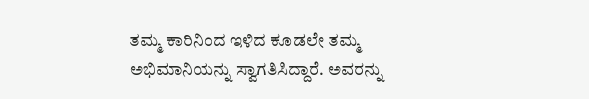ತಮ್ಮ ಕಾರಿನಿಂದ ಇಳಿದ ಕೂಡಲೇ ತಮ್ಮ ಅಭಿಮಾನಿಯನ್ನು ಸ್ವಾಗತಿಸಿದ್ದಾರೆ. ಅವರನ್ನು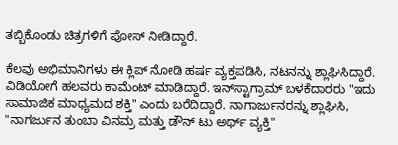ತಬ್ಬಿಕೊಂಡು ಚಿತ್ರಗಳಿಗೆ ಪೋಸ್ ನೀಡಿದ್ದಾರೆ.

ಕೆಲವು ಅಭಿಮಾನಿಗಳು ಈ ಕ್ಲಿಪ್ ನೋಡಿ ಹರ್ಷ ವ್ಯಕ್ತಪಡಿಸಿ, ನಟನನ್ನು ಶ್ಲಾಘಿಸಿದ್ದಾರೆ. ವಿಡಿಯೋಗೆ ಹಲವರು ಕಾಮೆಂಟ್ ಮಾಡಿದ್ದಾರೆ. ಇನ್‌ಸ್ಟಾಗ್ರಾಮ್ ಬಳಕೆದಾರರು "ಇದು ಸಾಮಾಜಿಕ ಮಾಧ್ಯಮದ ಶಕ್ತಿ" ಎಂದು ಬರೆದಿದ್ದಾರೆ. ನಾಗಾರ್ಜುನರನ್ನು ಶ್ಲಾಘಿಸಿ, "ನಾಗರ್ಜುನ ತುಂಬಾ ವಿನಮ್ರ ಮತ್ತು ಡೌನ್ ಟು ಅರ್ಥ್ ವ್ಯಕ್ತಿ"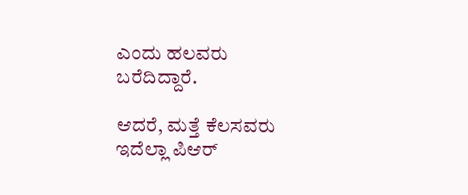ಎಂದು ಹಲವರು ಬರೆದಿದ್ದಾರೆ.

ಆದರೆ, ಮತ್ತೆ ಕೆಲಸವರು ಇದೆಲ್ಲಾ ಪಿಆರ್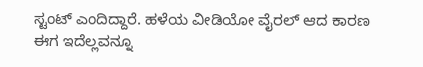ಸ್ಟಂಟ್ ಎಂದಿದ್ದಾರೆ. ಹಳೆಯ ವೀಡಿಯೋ ವೈರಲ್ ಆದ ಕಾರಣ ಈಗ ಇದೆಲ್ಲವನ್ನೂ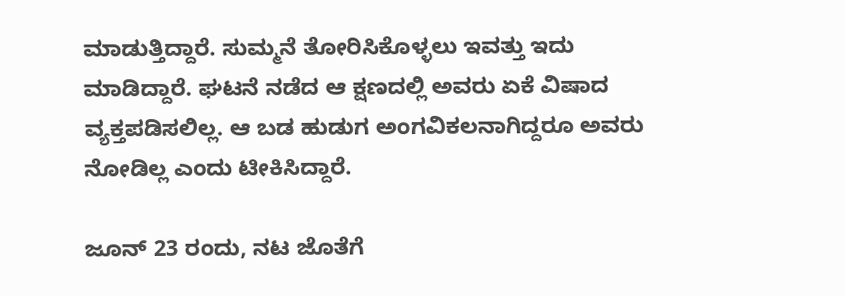ಮಾಡುತ್ತಿದ್ದಾರೆ. ಸುಮ್ಮನೆ ತೋರಿಸಿಕೊಳ್ಳಲು ಇವತ್ತು ಇದು ಮಾಡಿದ್ದಾರೆ. ಘಟನೆ ನಡೆದ ಆ ಕ್ಷಣದಲ್ಲಿ ಅವರು ಏಕೆ ವಿಷಾದ ವ್ಯಕ್ತಪಡಿಸಲಿಲ್ಲ. ಆ ಬಡ ಹುಡುಗ ಅಂಗವಿಕಲನಾಗಿದ್ದರೂ ಅವರು ನೋಡಿಲ್ಲ ಎಂದು ಟೀಕಿಸಿದ್ದಾರೆ.

ಜೂನ್ 23 ರಂದು, ನಟ ಜೊತೆಗೆ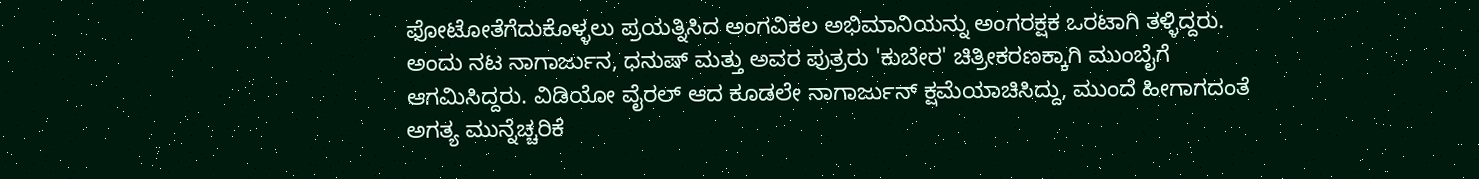ಫೋಟೋತೆಗೆದುಕೊಳ್ಳಲು ಪ್ರಯತ್ನಿಸಿದ ಅಂಗವಿಕಲ ಅಭಿಮಾನಿಯನ್ನು ಅಂಗರಕ್ಷಕ ಒರಟಾಗಿ ತಳ್ಳಿದ್ದರು. ಅಂದು ನಟ ನಾಗಾರ್ಜುನ, ಧನುಷ್ ಮತ್ತು ಅವರ ಪುತ್ರರು 'ಕುಬೇರ' ಚಿತ್ರೀಕರಣಕ್ಕಾಗಿ ಮುಂಬೈಗೆ ಆಗಮಿಸಿದ್ದರು. ವಿಡಿಯೋ ವೈರಲ್ ಆದ ಕೂಡಲೇ ನಾಗಾರ್ಜುನ್ ಕ್ಷಮೆಯಾಚಿಸಿದ್ದು, ಮುಂದೆ ಹೀಗಾಗದಂತೆ ಅಗತ್ಯ ಮುನ್ನೆಚ್ಚರಿಕೆ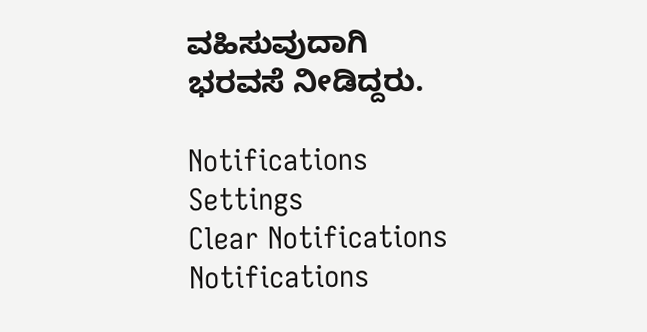ವಹಿಸುವುದಾಗಿ ಭರವಸೆ ನೀಡಿದ್ದರು.

Notifications
Settings
Clear Notifications
Notifications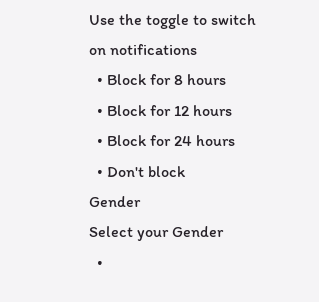Use the toggle to switch on notifications
  • Block for 8 hours
  • Block for 12 hours
  • Block for 24 hours
  • Don't block
Gender
Select your Gender
  •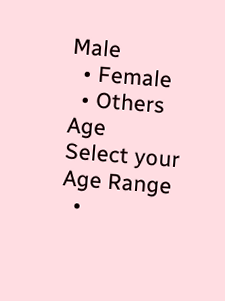Male
  • Female
  • Others
Age
Select your Age Range
  •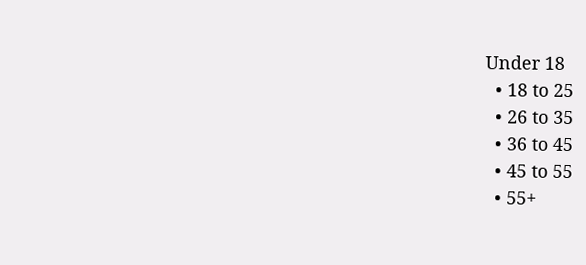Under 18
  • 18 to 25
  • 26 to 35
  • 36 to 45
  • 45 to 55
  • 55+